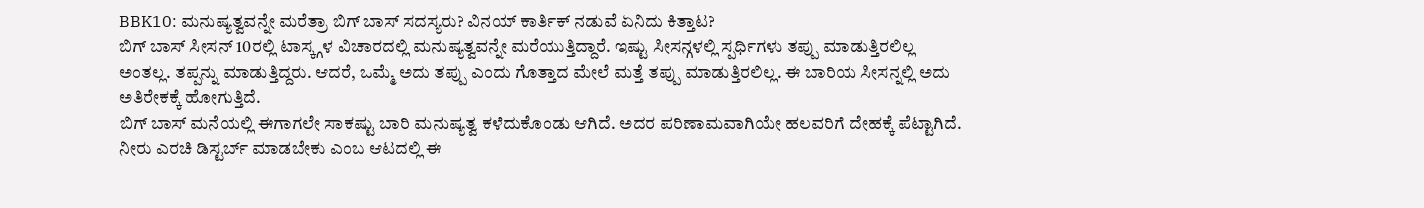BBK10: ಮನುಷ್ಯತ್ವವನ್ನೇ ಮರೆತ್ರಾ ಬಿಗ್ ಬಾಸ್ ಸದಸ್ಯರು? ವಿನಯ್ ಕಾರ್ತಿಕ್ ನಡುವೆ ಏನಿದು ಕಿತ್ತಾಟ?
ಬಿಗ್ ಬಾಸ್ ಸೀಸನ್ 10ರಲ್ಲಿ ಟಾಸ್ಕ್ಗಳ ವಿಚಾರದಲ್ಲಿ ಮನುಷ್ಯತ್ವವನ್ನೇ ಮರೆಯುತ್ತಿದ್ದಾರೆ. ಇಷ್ಟು ಸೀಸನ್ಗಳಲ್ಲಿ ಸ್ಪರ್ಧಿಗಳು ತಪ್ಪು ಮಾಡುತ್ತಿರಲಿಲ್ಲ ಅಂತಲ್ಲ. ತಪ್ಪನ್ನು ಮಾಡುತ್ತಿದ್ದರು. ಆದರೆ, ಒಮ್ಮೆ ಅದು ತಪ್ಪು ಎಂದು ಗೊತ್ತಾದ ಮೇಲೆ ಮತ್ತೆ ತಪ್ಪು ಮಾಡುತ್ತಿರಲಿಲ್ಲ. ಈ ಬಾರಿಯ ಸೀಸನ್ನಲ್ಲಿ ಅದು ಅತಿರೇಕಕ್ಕೆ ಹೋಗುತ್ತಿದೆ.
ಬಿಗ್ ಬಾಸ್ ಮನೆಯಲ್ಲಿ ಈಗಾಗಲೇ ಸಾಕಷ್ಟು ಬಾರಿ ಮನುಷ್ಯತ್ವ ಕಳೆದುಕೊಂಡು ಆಗಿದೆ. ಅದರ ಪರಿಣಾಮವಾಗಿಯೇ ಹಲವರಿಗೆ ದೇಹಕ್ಕೆ ಪೆಟ್ಟಾಗಿದೆ. ನೀರು ಎರಚಿ ಡಿಸ್ಟರ್ಬ್ ಮಾಡಬೇಕು ಎಂಬ ಆಟದಲ್ಲಿ ಈ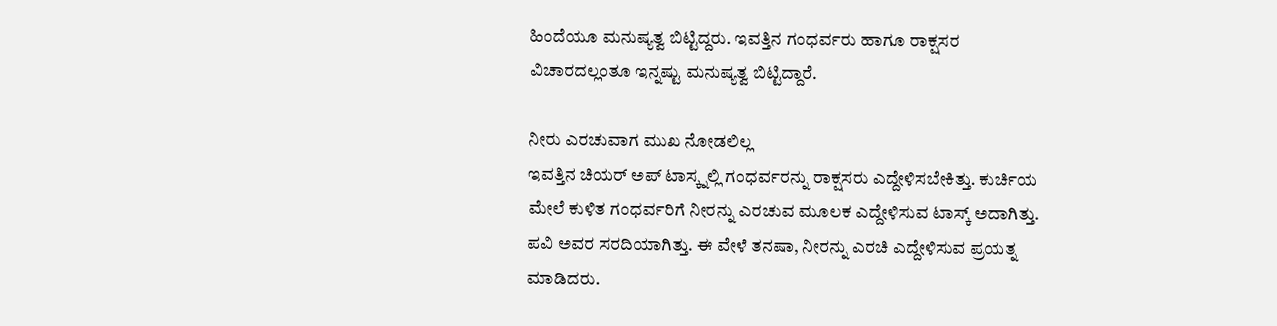ಹಿಂದೆಯೂ ಮನುಷ್ಯತ್ವ ಬಿಟ್ಟಿದ್ದರು. ಇವತ್ತಿನ ಗಂಧರ್ವರು ಹಾಗೂ ರಾಕ್ಷಸರ ವಿಚಾರದಲ್ಲಂತೂ ಇನ್ನಷ್ಟು ಮನುಷ್ಯತ್ವ ಬಿಟ್ಟಿದ್ದಾರೆ.

ನೀರು ಎರಚುವಾಗ ಮುಖ ನೋಡಲಿಲ್ಲ
ಇವತ್ತಿನ ಚಿಯರ್ ಅಪ್ ಟಾಸ್ಕ್ನಲ್ಲಿ ಗಂಧರ್ವರನ್ನು ರಾಕ್ಷಸರು ಎದ್ದೇಳಿಸಬೇಕಿತ್ತು. ಕುರ್ಚಿಯ ಮೇಲೆ ಕುಳಿತ ಗಂಧರ್ವರಿಗೆ ನೀರನ್ನು ಎರಚುವ ಮೂಲಕ ಎದ್ದೇಳಿಸುವ ಟಾಸ್ಕ್ ಅದಾಗಿತ್ತು. ಪವಿ ಅವರ ಸರದಿಯಾಗಿತ್ತು. ಈ ವೇಳೆ ತನಷಾ, ನೀರನ್ನು ಎರಚಿ ಎದ್ದೇಳಿಸುವ ಪ್ರಯತ್ನ ಮಾಡಿದರು.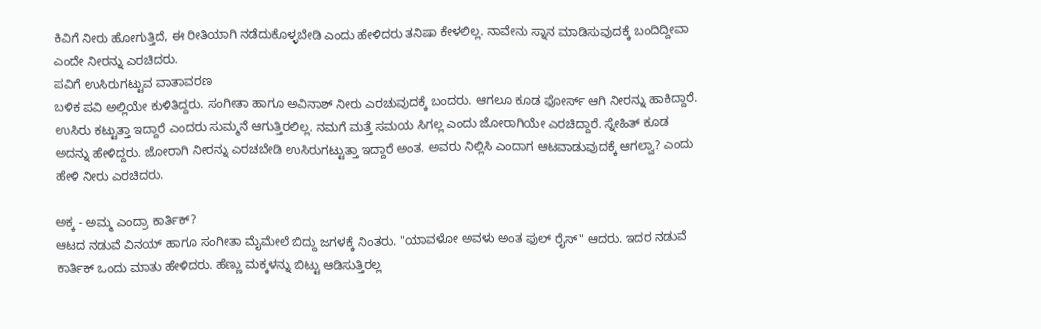ಕಿವಿಗೆ ನೀರು ಹೋಗುತ್ತಿದೆ, ಈ ರೀತಿಯಾಗಿ ನಡೆದುಕೊಳ್ಳಬೇಡಿ ಎಂದು ಹೇಳಿದರು ತನಿಷಾ ಕೇಳಲಿಲ್ಲ. ನಾವೇನು ಸ್ನಾನ ಮಾಡಿಸುವುದಕ್ಕೆ ಬಂದಿದ್ದೀವಾ ಎಂದೇ ನೀರನ್ನು ಎರಚಿದರು.
ಪವಿಗೆ ಉಸಿರುಗಟ್ಟುವ ವಾತಾವರಣ
ಬಳಿಕ ಪವಿ ಅಲ್ಲಿಯೇ ಕುಳಿತಿದ್ದರು. ಸಂಗೀತಾ ಹಾಗೂ ಅವಿನಾಶ್ ನೀರು ಎರಚುವುದಕ್ಕೆ ಬಂದರು. ಆಗಲೂ ಕೂಡ ಫೋರ್ಸ್ ಆಗಿ ನೀರನ್ನು ಹಾಕಿದ್ದಾರೆ. ಉಸಿರು ಕಟ್ಟುತ್ತಾ ಇದ್ದಾರೆ ಎಂದರು ಸುಮ್ಮನೆ ಆಗುತ್ತಿರಲಿಲ್ಲ. ನಮಗೆ ಮತ್ತೆ ಸಮಯ ಸಿಗಲ್ಲ ಎಂದು ಜೋರಾಗಿಯೇ ಎರಚಿದ್ದಾರೆ. ಸ್ನೇಹಿತ್ ಕೂಡ ಅದನ್ನು ಹೇಳಿದ್ದರು. ಜೋರಾಗಿ ನೀರನ್ನು ಎರಚಬೇಡಿ ಉಸಿರುಗಟ್ಟುತ್ತಾ ಇದ್ದಾರೆ ಅಂತ. ಅವರು ನಿಲ್ಲಿಸಿ ಎಂದಾಗ ಆಟವಾಡುವುದಕ್ಕೆ ಆಗಲ್ವಾ? ಎಂದು ಹೇಳಿ ನೀರು ಎರಚಿದರು.

ಅಕ್ಕ - ಅಮ್ಮ ಎಂದ್ರಾ ಕಾರ್ತಿಕ್?
ಆಟದ ನಡುವೆ ವಿನಯ್ ಹಾಗೂ ಸಂಗೀತಾ ಮೈಮೇಲೆ ಬಿದ್ದು ಜಗಳಕ್ಕೆ ನಿಂತರು. "ಯಾವಳೋ ಅವಳು ಅಂತ ಫುಲ್ ರೈಸ್" ಆದರು. ಇದರ ನಡುವೆ ಕಾರ್ತಿಕ್ ಒಂದು ಮಾತು ಹೇಳಿದರು. ಹೆಣ್ಣು ಮಕ್ಕಳನ್ನು ಬಿಟ್ಟು ಆಡಿಸುತ್ತಿರಲ್ಲ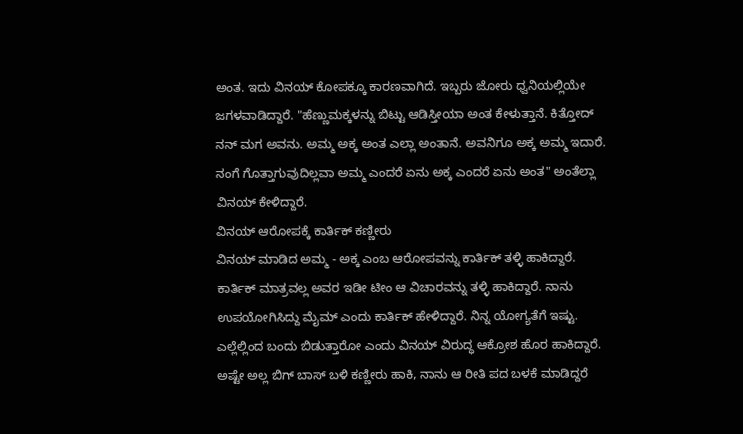ಅಂತ. ಇದು ವಿನಯ್ ಕೋಪಕ್ಕೂ ಕಾರಣವಾಗಿದೆ. ಇಬ್ಬರು ಜೋರು ಧ್ವನಿಯಲ್ಲಿಯೇ ಜಗಳವಾಡಿದ್ದಾರೆ. "ಹೆಣ್ಣುಮಕ್ಕಳನ್ನು ಬಿಟ್ಟು ಆಡಿಸ್ತೀಯಾ ಅಂತ ಕೇಳುತ್ತಾನೆ. ಕಿತ್ತೋದ್ ನನ್ ಮಗ ಅವನು. ಅಮ್ಮ ಅಕ್ಕ ಅಂತ ಎಲ್ಲಾ ಅಂತಾನೆ. ಅವನಿಗೂ ಅಕ್ಕ ಅಮ್ಮ ಇದಾರೆ. ನಂಗೆ ಗೊತ್ತಾಗುವುದಿಲ್ಲವಾ ಅಮ್ಮ ಎಂದರೆ ಏನು ಅಕ್ಕ ಎಂದರೆ ಏನು ಅಂತ" ಅಂತೆಲ್ಲಾ ವಿನಯ್ ಕೇಳಿದ್ದಾರೆ.
ವಿನಯ್ ಆರೋಪಕ್ಕೆ ಕಾರ್ತಿಕ್ ಕಣ್ಣೀರು
ವಿನಯ್ ಮಾಡಿದ ಅಮ್ಮ - ಅಕ್ಕ ಎಂಬ ಆರೋಪವನ್ನು ಕಾರ್ತಿಕ್ ತಳ್ಳಿ ಹಾಕಿದ್ದಾರೆ. ಕಾರ್ತಿಕ್ ಮಾತ್ರವಲ್ಲ ಅವರ ಇಡೀ ಟೀಂ ಆ ವಿಚಾರವನ್ನು ತಳ್ಳಿ ಹಾಕಿದ್ದಾರೆ. ನಾನು ಉಪಯೋಗಿಸಿದ್ದು ಮೈಮ್ ಎಂದು ಕಾರ್ತಿಕ್ ಹೇಳಿದ್ದಾರೆ. ನಿನ್ನ ಯೋಗ್ಯತೆಗೆ ಇಷ್ಟು. ಎಲ್ಲೆಲ್ಲಿಂದ ಬಂದು ಬಿಡುತ್ತಾರೋ ಎಂದು ವಿನಯ್ ವಿರುದ್ಧ ಆಕ್ರೋಶ ಹೊರ ಹಾಕಿದ್ದಾರೆ. ಅಷ್ಟೇ ಅಲ್ಲ ಬಿಗ್ ಬಾಸ್ ಬಳಿ ಕಣ್ಣೀರು ಹಾಕಿ, ನಾನು ಆ ರೀತಿ ಪದ ಬಳಕೆ ಮಾಡಿದ್ದರೆ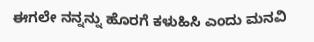ಈಗಲೇ ನನ್ನನ್ನು ಹೊರಗೆ ಕಳುಹಿಸಿ ಎಂದು ಮನವಿ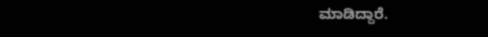ಮಾಡಿದ್ದಾರೆ.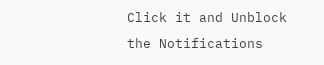Click it and Unblock the Notifications